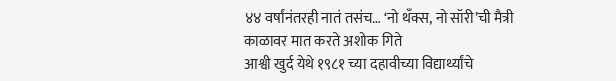४४ वर्षांनंतरही नातं तसंच… ‘नो थॅंक्स, नो सॉरी’ची मैत्री काळावर मात करते अशोक गिते
आश्वी खुर्द येथे १९८१ च्या दहावीच्या विद्यार्थ्यांचे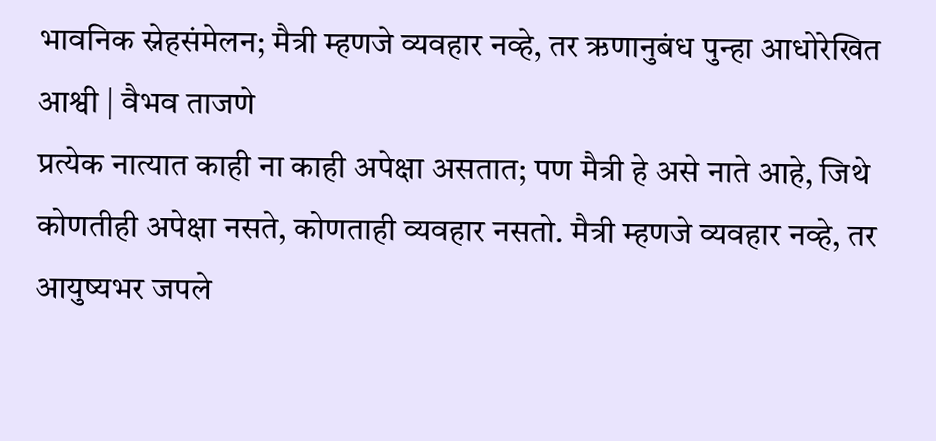भावनिक स्नेहसंमेलन; मैत्री म्हणजे व्यवहार नव्हे, तर ऋणानुबंध पुन्हा आधोरेखित
आश्वी | वैभव ताजणे
प्रत्येक नात्यात काही ना काही अपेक्षा असतात; पण मैत्री हे असे नाते आहे, जिथे कोणतीही अपेक्षा नसते, कोणताही व्यवहार नसतो. मैत्री म्हणजे व्यवहार नव्हे, तर आयुष्यभर जपले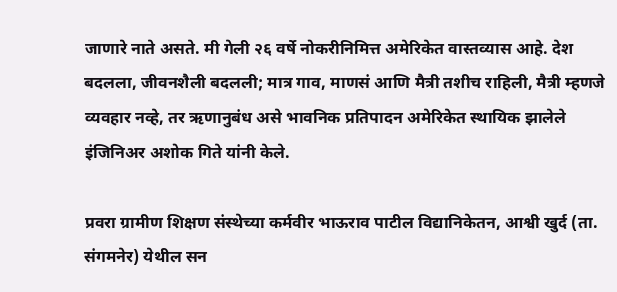जाणारे नाते असते. मी गेली २६ वर्षे नोकरीनिमित्त अमेरिकेत वास्तव्यास आहे. देश बदलला, जीवनशैली बदलली; मात्र गाव, माणसं आणि मैत्री तशीच राहिली, मैत्री म्हणजे व्यवहार नव्हे, तर ऋणानुबंध असे भावनिक प्रतिपादन अमेरिकेत स्थायिक झालेले इंजिनिअर अशोक गिते यांनी केले.

प्रवरा ग्रामीण शिक्षण संस्थेच्या कर्मवीर भाऊराव पाटील विद्यानिकेतन, आश्वी खुर्द (ता. संगमनेर) येथील सन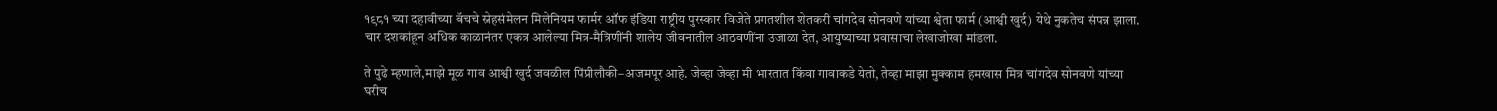१९८१ च्या दहावीच्या बॅचचे स्नेहसंमेलन मिलेनियम फार्मर ऑफ इंडिया राष्ट्रीय पुरस्कार विजेते प्रगतशील शेतकरी चांगदेव सोनवणे यांच्या श्वेता फार्म (आश्वी खुर्द) येथे नुकतेच संपन्न झाला. चार दशकांहून अधिक काळानंतर एकत्र आलेल्या मित्र-मैत्रिणींनी शालेय जीवनातील आठवणींना उजाळा देत, आयुष्याच्या प्रवासाचा लेखाजोखा मांडला.

ते पुढे म्हणाले,माझे मूळ गाव आश्वी खुर्द जवळील पिंप्रीलौकी–अजमपूर आहे. जेव्हा जेव्हा मी भारतात किंवा गावाकडे येतो, तेव्हा माझा मुक्काम हमखास मित्र चांगदेव सोनवणे यांच्या घरीच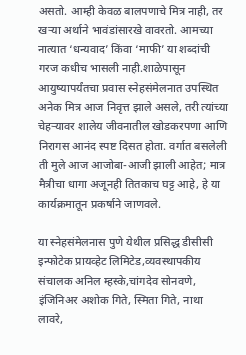असतो. आम्ही केवळ बालपणाचे मित्र नाही, तर खऱ्या अर्थाने भावंडांसारखे वावरतो. आमच्या नात्यात ‘धन्यवाद’ किंवा ‘माफी’ या शब्दांची गरज कधीच भासली नाही.शाळेपासून आयुष्यापर्यंतचा प्रवास स्नेहसंमेलनात उपस्थित अनेक मित्र आज निवृत्त झाले असले, तरी त्यांच्या चेहऱ्यावर शालेय जीवनातील खोडकरपणा आणि निरागस आनंद स्पष्ट दिसत होता. वर्गात बसलेली ती मुले आज आजोबा-आजी झाली आहेत; मात्र मैत्रीचा धागा अजूनही तितकाच घट्ट आहे, हे या कार्यक्रमातून प्रकर्षाने जाणवले.

या स्नेहसंमेलनास पुणे येथील प्रसिद्ध डीसीसी इन्फोटेक प्रायव्हेट लिमिटेड,व्यवस्थापकीय संचालक अनिल म्हस्के,चांगदेव सोनवणे, इंजिनिअर अशोक गिते, स्मिता गिते, नाथा लावरे,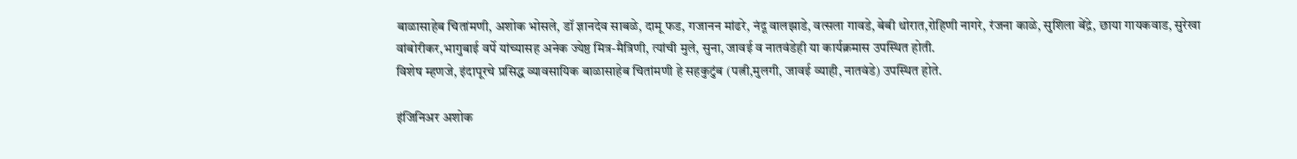बाळासाहेब चितांमणी, अशोक भोसले, डॉ ज्ञानदेव साबळे, दामू फड, गजानन मांढरे, नंदू वालझाडे, वत्सला गावडे, बेबी थोरात,रोहिणी नागरे, रंजना काळे, सुशिला बेंद्रे, छाया गायकवाड, सुरेखा वांबोरीकर,भागुबाई वर्पे यांच्यासह अनेक ज्येष्ठ मित्र-मैत्रिणी, त्यांची मुले, सुना, जावई व नातवंडेही या कार्यक्रमास उपस्थित होती.
विशेष म्हणजे, इंदापूरचे प्रसिद्ध व्यावसायिक बाळासाहेब चितांमणी हे सहकुटुंब (पत्नी,मुलगी, जावई व्याही, नातवंडे) उपस्थित होते.

इंजिनिअर अशोक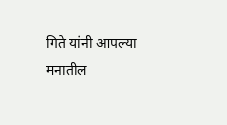गिते यांनी आपल्या मनातील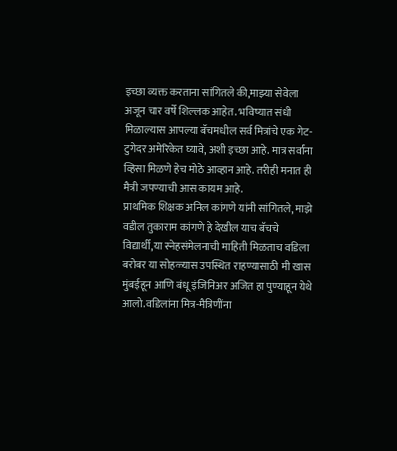इच्छा व्यक्त करताना सांगितले की,माझ्या सेवेला अजून चार वर्षे शिल्लक आहेत. भविष्यात संधी मिळाल्यास आपल्या बॅचमधील सर्व मित्रांचे एक गेट-टुगेदर अमेरिकेत घ्यावे, अशी इच्छा आहे. मात्र सर्वांना व्हिसा मिळणे हेच मोठे आव्हान आहे. तरीही मनात ही मैत्री जपण्याची आस कायम आहे.
प्राथमिक शिक्षक अनिल कांगणे यांनी सांगितले, माझे वडील तुकाराम कांगणे हे देखील याच बॅचचे विद्यार्थी,या स्नेहसंमेलनाची माहिती मिळताच वडिला बरोबर या सोहळ्यास उपस्थित राहण्यासाठी मी खास मुंबईहून आणि बंधू इंजिनिअर अजित हा पुण्याहून येथे आलो.वडिलांना मित्र-मैत्रिणींना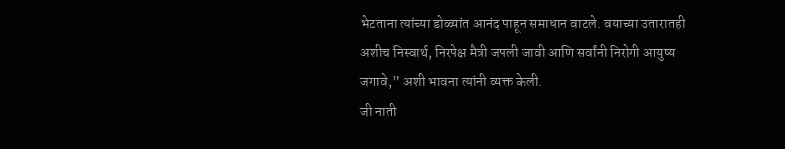भेटताना त्यांच्या डोळ्यांत आनंद पाहून समाधान वाटले. वयाच्या उतारातही अशीच निस्वार्थ, निरपेक्ष मैत्री जपली जावी आणि सर्वांनी निरोगी आयुष्य जगावे,” अशी भावना त्यांनी व्यक्त केली.
जी नाती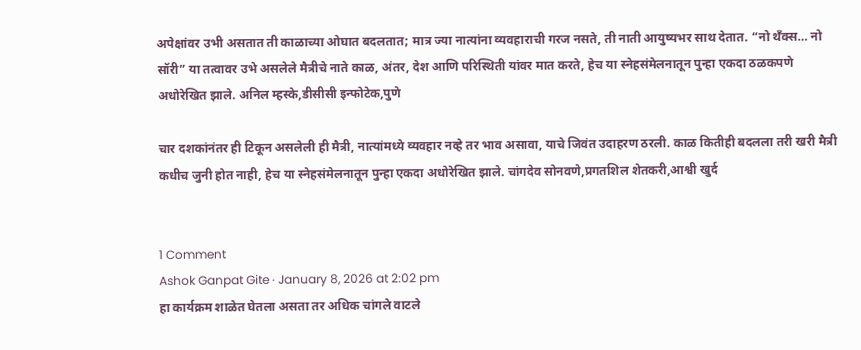अपेक्षांवर उभी असतात ती काळाच्या ओघात बदलतात; मात्र ज्या नात्यांना व्यवहाराची गरज नसते, ती नाती आयुष्यभर साथ देतात. “नो थॅंक्स… नो सॉरी” या तत्वावर उभे असलेले मैत्रीचे नाते काळ, अंतर, देश आणि परिस्थिती यांवर मात करते, हेच या स्नेहसंमेलनातून पुन्हा एकदा ठळकपणे अधोरेखित झाले. अनिल म्हस्के,डीसीसी इन्फोटेक,पुणे

चार दशकांनंतर ही टिकून असलेली ही मैत्री, नात्यांमध्ये व्यवहार नव्हे तर भाव असावा, याचे जिवंत उदाहरण ठरली. काळ कितीही बदलला तरी खरी मैत्री कधीच जुनी होत नाही, हेच या स्नेहसंमेलनातून पुन्हा एकदा अधोरेखित झाले. चांगदेव सोनवणे,प्रगतशिल शेतकरी,आश्वी खुर्द


1 Comment
Ashok Ganpat Gite · January 8, 2026 at 2:02 pm
हा कार्यक्रम शाळेत घेतला असता तर अधिक चांगले वाटले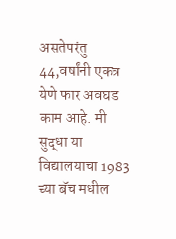असतेपरंतु 44,वर्षांनी एकत्र येणे फार अवघड काम आहे. मी सुद्धा या विद्यालयाचा 1983 च्या बॅच मधील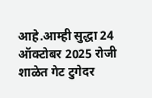आहे.आम्ही सुद्धा 24 ऑक्टोबर 2025 रोजी शाळेत गेट टुगेदर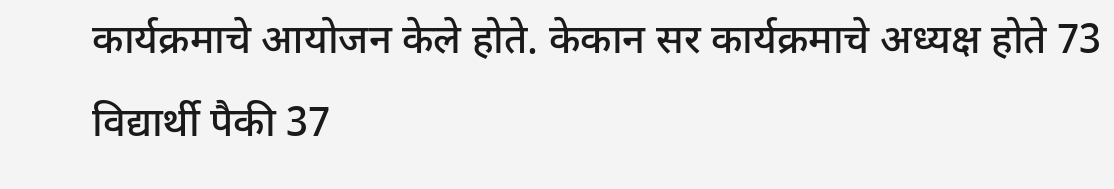कार्यक्रमाचे आयोजन केले होते. केकान सर कार्यक्रमाचे अध्यक्ष होते 73 विद्यार्थी पैकी 37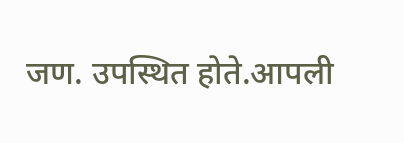जण. उपस्थित होते.आपली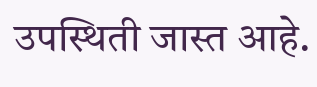उपस्थिती जास्त आहे.